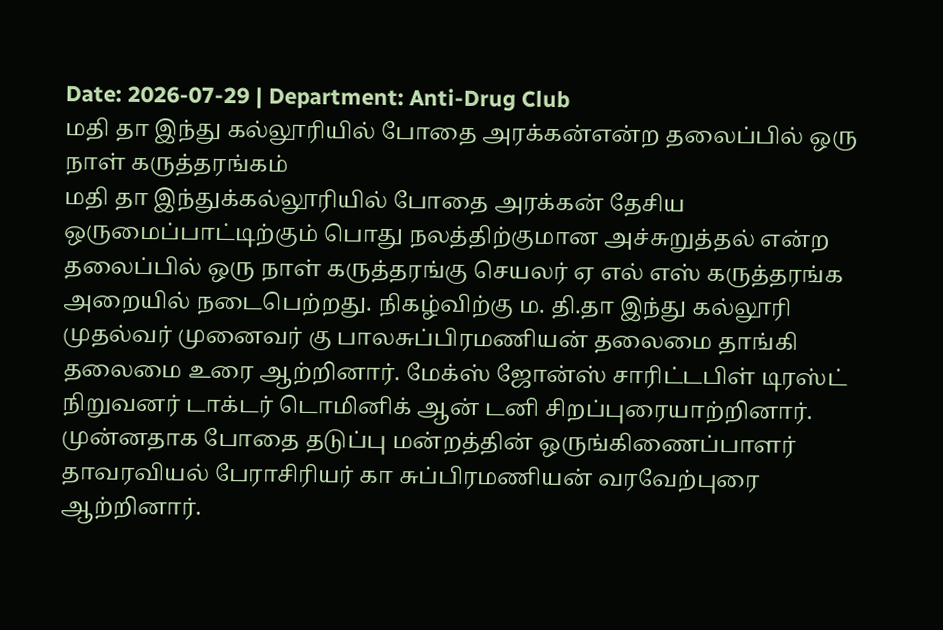Date: 2026-07-29 | Department: Anti-Drug Club
மதி தா இந்து கல்லூரியில் போதை அரக்கன்என்ற தலைப்பில் ஒரு நாள் கருத்தரங்கம்
மதி தா இந்துக்கல்லூரியில் போதை அரக்கன் தேசிய ஒருமைப்பாட்டிற்கும் பொது நலத்திற்குமான அச்சுறுத்தல் என்ற தலைப்பில் ஒரு நாள் கருத்தரங்கு செயலர் ஏ எல் எஸ் கருத்தரங்க அறையில் நடைபெற்றது. நிகழ்விற்கு ம. தி.தா இந்து கல்லூரி முதல்வர் முனைவர் கு பாலசுப்பிரமணியன் தலைமை தாங்கி தலைமை உரை ஆற்றினார். மேக்ஸ் ஜோன்ஸ் சாரிட்டபிள் டிரஸ்ட் நிறுவனர் டாக்டர் டொமினிக் ஆன் டனி சிறப்புரையாற்றினார். முன்னதாக போதை தடுப்பு மன்றத்தின் ஒருங்கிணைப்பாளர் தாவரவியல் பேராசிரியர் கா சுப்பிரமணியன் வரவேற்புரை ஆற்றினார்.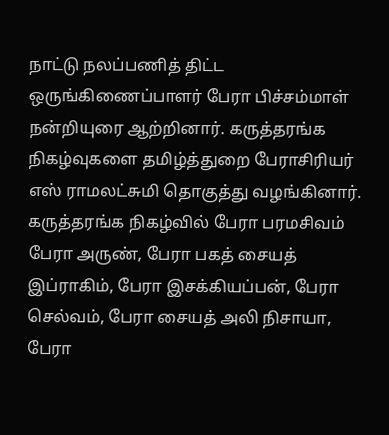நாட்டு நலப்பணித் திட்ட ஒருங்கிணைப்பாளர் பேரா பிச்சம்மாள் நன்றியுரை ஆற்றினார். கருத்தரங்க நிகழ்வுகளை தமிழ்த்துறை பேராசிரியர் எஸ் ராமலட்சுமி தொகுத்து வழங்கினார். கருத்தரங்க நிகழ்வில் பேரா பரமசிவம் பேரா அருண், பேரா பகத் சையத் இப்ராகிம், பேரா இசக்கியப்பன், பேரா செல்வம், பேரா சையத் அலி நிசாயா, பேரா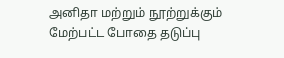அனிதா மற்றும் நூற்றுக்கும் மேற்பட்ட போதை தடுப்பு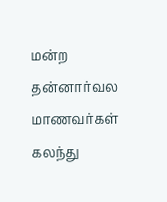மன்ற தன்னார்வல மாணவர்கள் கலந்து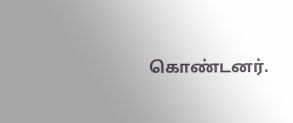கொண்டனர்.